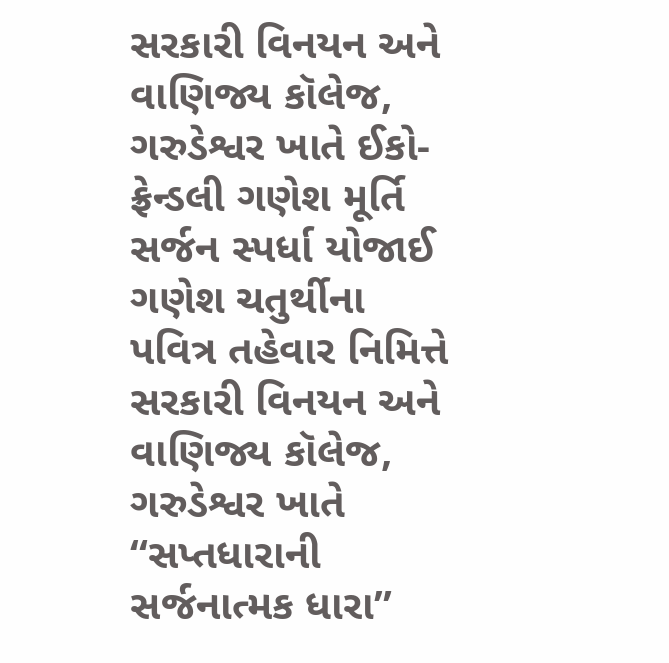સરકારી વિનયન અને વાણિજ્ય કૉલેજ, ગરુડેશ્વર ખાતે ઈકો-ફ્રેન્ડલી ગણેશ મૂર્તિ સર્જન સ્પર્ધા યોજાઈ
ગણેશ ચતુર્થીના પવિત્ર તહેવાર નિમિત્તે સરકારી વિનયન અને વાણિજ્ય કૉલેજ, ગરુડેશ્વર ખાતે “સપ્તધારાની સર્જનાત્મક ધારા”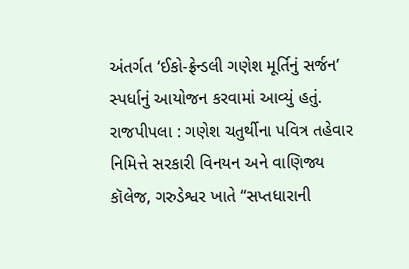અંતર્ગત ‘ઈકો-ફ્રેન્ડલી ગણેશ મૂર્તિનું સર્જન’ સ્પર્ધાનું આયોજન કરવામાં આવ્યું હતું.
રાજપીપલા : ગણેશ ચતુર્થીના પવિત્ર તહેવાર નિમિત્તે સરકારી વિનયન અને વાણિજ્ય કૉલેજ, ગરુડેશ્વર ખાતે “સપ્તધારાની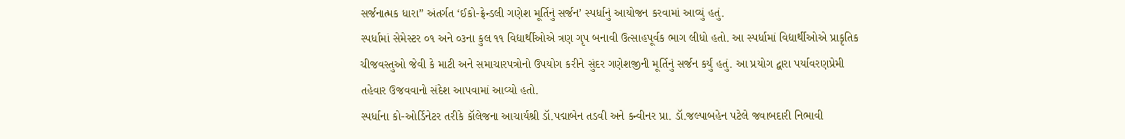સર્જનાત્મક ધારા” અંતર્ગત ‘ઈકો-ફ્રેન્ડલી ગણેશ મૂર્તિનું સર્જન’ સ્પર્ધાનું આયોજન કરવામાં આવ્યું હતું.
સ્પર્ધામાં સેમેસ્ટર ૦૧ અને ૦૩ના કુલ ૧૧ વિદ્યાર્થીઓએ ત્રણ ગૃપ બનાવી ઉત્સાહપૂર્વક ભાગ લીધો હતો. આ સ્પર્ધામાં વિદ્યાર્થીઓએ પ્રાકૃતિક ચીજવસ્તુઓ જેવી કે માટી અને સમાચારપત્રોનો ઉપયોગ કરીને સુંદર ગણેશજીની મૂર્તિનું સર્જન કર્યું હતું. આ પ્રયોગ દ્વારા પર્યાવરણપ્રેમી તહેવાર ઉજવવાનો સંદેશ આપવામાં આવ્યો હતો.
સ્પર્ધાના કો-ઓર્ડિનેટર તરીકે કૉલેજના આચાર્યશ્રી ડૉ.પદ્માબેન તડવી અને કન્વીનર પ્રા. ડૉ.જલ્પાબહેન પટેલે જવાબદારી નિભાવી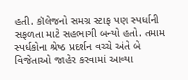હતી. કૉલેજનો સમગ્ર સ્ટાફ પણ સ્પર્ધાની સફળતા માટે સહભાગી બન્યો હતો. તમામ સ્પર્ધકોના શ્રેષ્ઠ પ્રદર્શન વચ્ચે અંતે બે વિજેતાઓ જાહેર કરવામાં આવ્યા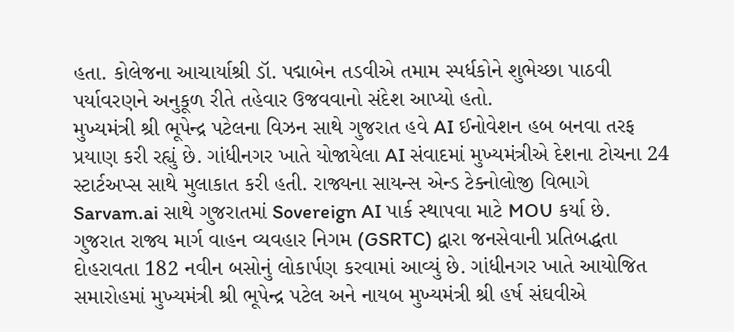હતા. કોલેજના આચાર્યાશ્રી ડૉ. પદ્માબેન તડવીએ તમામ સ્પર્ધકોને શુભેચ્છા પાઠવી પર્યાવરણને અનુકૂળ રીતે તહેવાર ઉજવવાનો સંદેશ આપ્યો હતો.
મુખ્યમંત્રી શ્રી ભૂપેન્દ્ર પટેલના વિઝન સાથે ગુજરાત હવે AI ઈનોવેશન હબ બનવા તરફ પ્રયાણ કરી રહ્યું છે. ગાંધીનગર ખાતે યોજાયેલા AI સંવાદમાં મુખ્યમંત્રીએ દેશના ટોચના 24 સ્ટાર્ટઅપ્સ સાથે મુલાકાત કરી હતી. રાજ્યના સાયન્સ એન્ડ ટેક્નોલોજી વિભાગે Sarvam.ai સાથે ગુજરાતમાં Sovereign AI પાર્ક સ્થાપવા માટે MOU કર્યા છે.
ગુજરાત રાજ્ય માર્ગ વાહન વ્યવહાર નિગમ (GSRTC) દ્વારા જનસેવાની પ્રતિબદ્ધતા દોહરાવતા 182 નવીન બસોનું લોકાર્પણ કરવામાં આવ્યું છે. ગાંધીનગર ખાતે આયોજિત સમારોહમાં મુખ્યમંત્રી શ્રી ભૂપેન્દ્ર પટેલ અને નાયબ મુખ્યમંત્રી શ્રી હર્ષ સંઘવીએ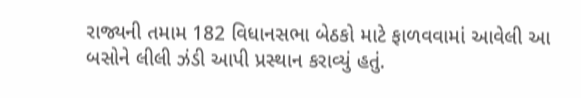રાજ્યની તમામ 182 વિધાનસભા બેઠકો માટે ફાળવવામાં આવેલી આ બસોને લીલી ઝંડી આપી પ્રસ્થાન કરાવ્યું હતું.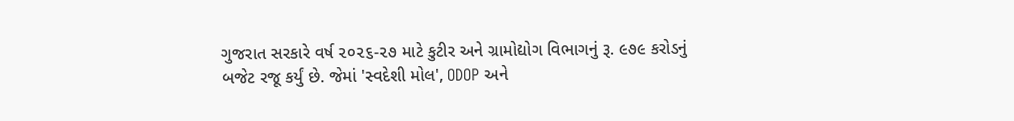ગુજરાત સરકારે વર્ષ ૨૦૨૬-૨૭ માટે કુટીર અને ગ્રામોદ્યોગ વિભાગનું રૂ. ૯૭૯ કરોડનું બજેટ રજૂ કર્યું છે. જેમાં 'સ્વદેશી મોલ', ODOP અને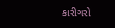કારીગરો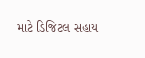માટે ડિજિટલ સહાય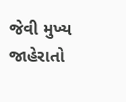જેવી મુખ્ય જાહેરાતો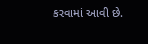કરવામાં આવી છે.